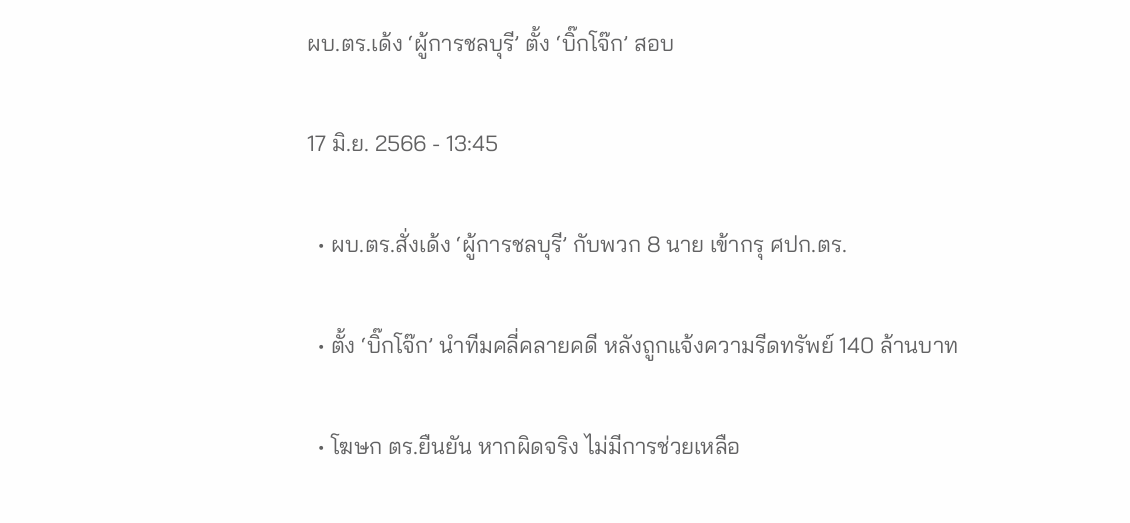ผบ.ตร.เด้ง ‘ผู้การชลบุรี’ ตั้ง ‘บิ๊กโจ๊ก’ สอบ

17 มิ.ย. 2566 - 13:45

  • ผบ.ตร.สั่งเด้ง ‘ผู้การชลบุรี’ กับพวก 8 นาย เข้ากรุ ศปก.ตร.

  • ตั้ง ‘บิ๊กโจ๊ก’ นำทีมคลี่คลายคดี หลังถูกแจ้งความรีดทรัพย์ 140 ล้านบาท

  • โฆษก ตร.ยืนยัน หากผิดจริง ไม่มีการช่วยเหลือ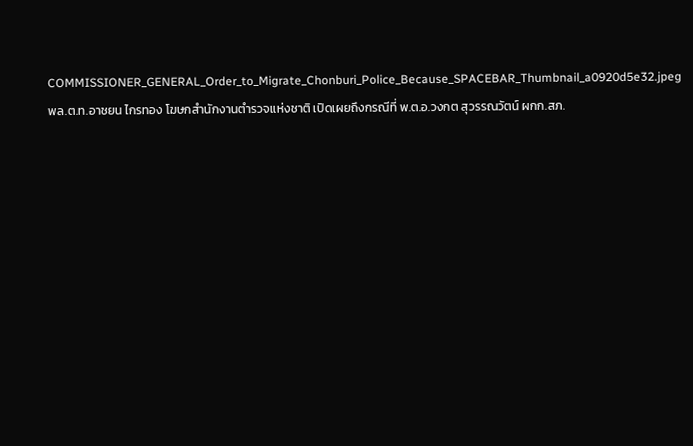COMMISSIONER_GENERAL_Order_to_Migrate_Chonburi_Police_Because_SPACEBAR_Thumbnail_a0920d5e32.jpeg
พล.ต.ท.อาชยน ไกรทอง โฆษกสำนักงานตำรวจแห่งชาติ เปิดเผยถึงกรณีที่ พ.ต.อ.วงกต สุวรรณวัตน์ ผกก.สภ.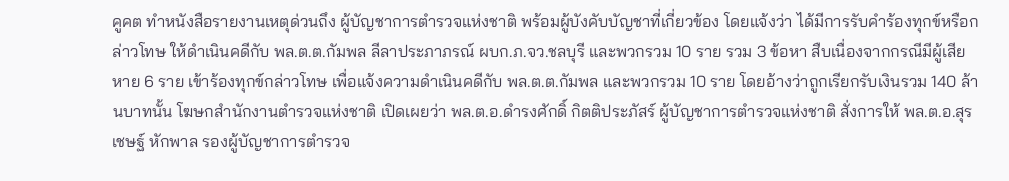คูคต ทำหนังสือรายงานเหตุด่วนถึง ผู้บัญชาการตำรวจแห่งชาติ พร้อมผู้บังคับบัญชาที่เกี่ยวข้อง โดยแจ้งว่า ได้มีการรับคำร้องทุกข์หรือกล่าวโทษ ให้ดำเนินคดีกับ พล.ต.ต.กัมพล ลีลาประภาภรณ์ ผบก.ภ.จว.ชลบุรี และพวกรวม 10 ราย รวม 3 ข้อหา สืบเนื่องจากกรณีมีผู้เสียหาย 6 ราย เข้าร้องทุกข์กล่าวโทษ เพื่อแจ้งความดำเนินคดีกับ พล.ต.ต.กัมพล และพวกรวม 10 ราย โดยอ้างว่าถูกเรียกรับเงินรวม 140 ล้านบาทนั้น โฆษกสำนักงานตำรวจแห่งชาติ เปิดเผยว่า พล.ต.อ.ดำรงศักดิ์ กิตติประภัสร์ ผู้บัญชาการตำรวจแห่งชาติ สั่งการให้ พล.ต.อ.สุรเชษฐ์ หักพาล รองผู้บัญชาการตำรวจ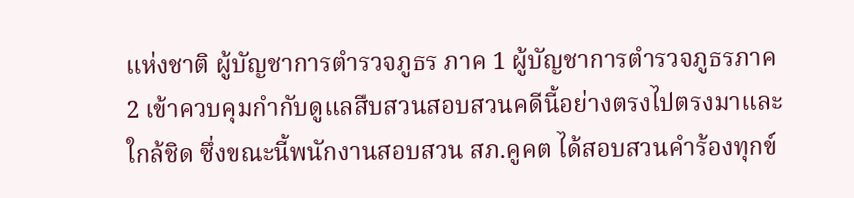แห่งชาติ ผู้บัญชาการตำรวจภูธร ภาค 1 ผู้บัญชาการตำรวจภูธรภาค 2 เข้าควบคุมกำกับดูแลสืบสวนสอบสวนคดีนี้อย่างตรงไปตรงมาและใกล้ชิด ซึ่งขณะนี้พนักงานสอบสวน สภ.คูคต ได้สอบสวนคำร้องทุกข์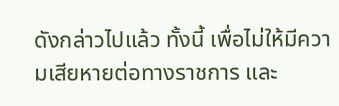ดังกล่าวไปแล้ว ทั้งนี้ เพื่อไม่ให้มีความเสียหายต่อทางราชการ และ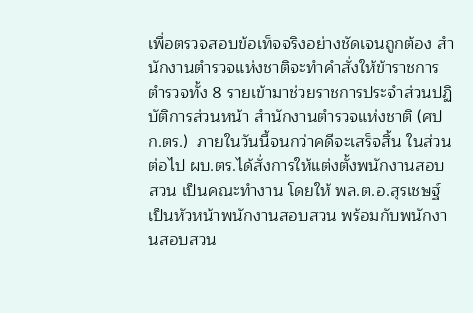เพื่อตรวจสอบข้อเท็จจริงอย่างชัดเจนถูกต้อง สำนักงานตำรวจแห่งชาติจะทำคำสั่งให้ข้าราชการตำรวจทั้ง 8 รายเข้ามาช่วยราชการประจำส่วนปฏิบัติการส่วนหน้า สำนักงานตำรวจแห่งชาติ (ศปก.ตร.)  ภายในวันนี้จนกว่าคดีจะเสร็จสิ้น ในส่วนต่อไป ผบ.ตร.ได้สั่งการให้แต่งตั้งพนักงานสอบสวน เป็นคณะทำงาน โดยให้ พล.ต.อ.สุรเชษฐ์เป็นหัวหน้าพนักงานสอบสวน พร้อมกับพนักงานสอบสวน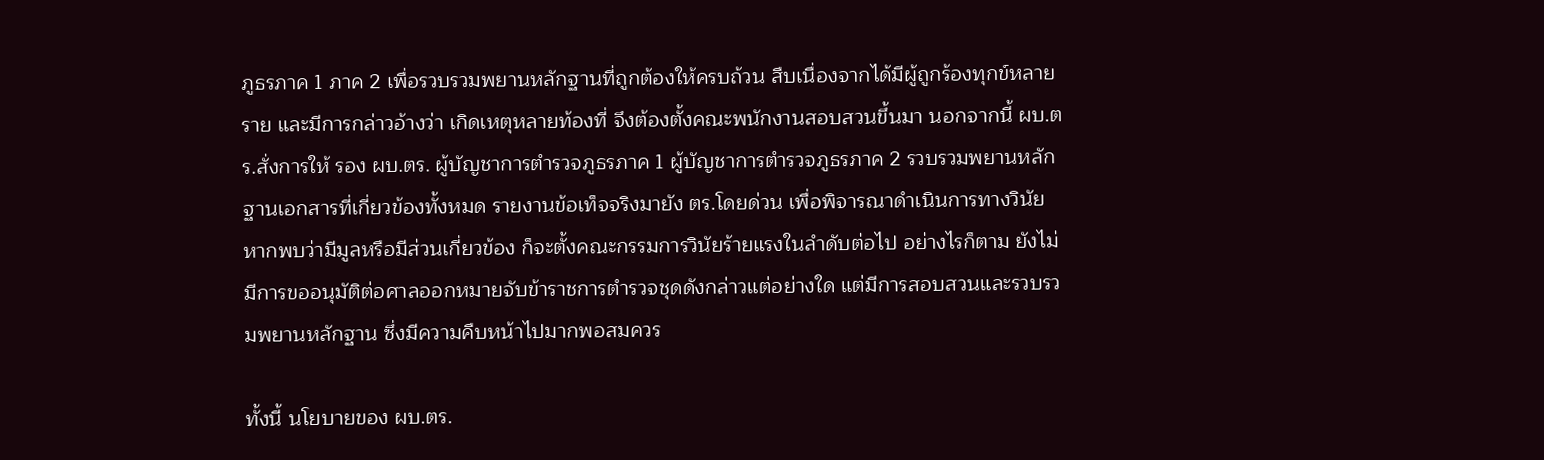ภูธรภาค 1 ภาค 2 เพื่อรวบรวมพยานหลักฐานที่ถูกต้องให้ครบถ้วน สืบเนื่องจากได้มีผู้ถูกร้องทุกข์หลายราย และมีการกล่าวอ้างว่า เกิดเหตุหลายท้องที่ จึงต้องตั้งคณะพนักงานสอบสวนขึ้นมา นอกจากนี้ ผบ.ตร.สั่งการให้ รอง ผบ.ตร. ผู้บัญชาการตำรวจภูธรภาค 1 ผู้บัญชาการตำรวจภูธรภาค 2 รวบรวมพยานหลักฐานเอกสารที่เกี่ยวข้องทั้งหมด รายงานข้อเท็จจริงมายัง ตร.โดยด่วน เพื่อพิจารณาดำเนินการทางวินัย หากพบว่ามีมูลหรือมีส่วนเกี่ยวข้อง ก็จะตั้งคณะกรรมการวินัยร้ายแรงในลำดับต่อไป อย่างไรก็ตาม ยังไม่มีการขออนุมัติต่อศาลออกหมายจับข้าราชการตำรวจชุดดังกล่าวแต่อย่างใด แต่มีการสอบสวนและรวบรวมพยานหลักฐาน ซึ่งมีความคืบหน้าไปมากพอสมควร

ทั้งนี้ นโยบายของ ผบ.ตร.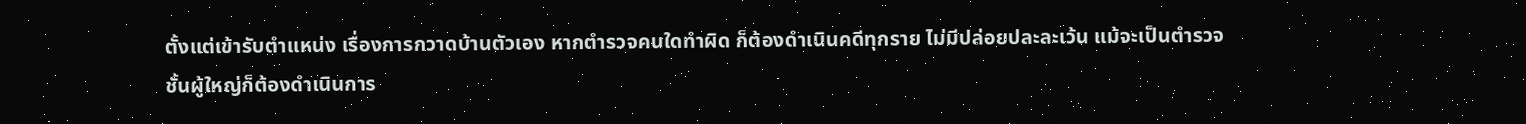ตั้งแต่เข้ารับตำแหน่ง เรื่องการกวาดบ้านตัวเอง หากตำรวจคนใดทำผิด ก็ต้องดำเนินคดีทุกราย ไม่มีปล่อยปละละเว้น แม้จะเป็นตำรวจชั้นผู้ใหญ่ก็ต้องดำเนินการ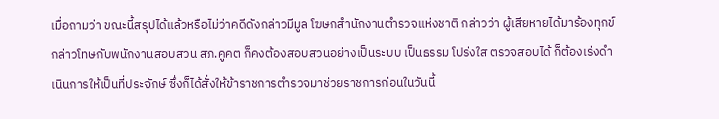เมื่อถามว่า ขณะนี้สรุปได้แล้วหรือไม่ว่าคดีดังกล่าวมีมูล โฆษกสำนักงานตำรวจแห่งชาติ กล่าวว่า ผู้เสียหายได้มาร้องทุกข์กล่าวโทษกับพนักงานสอบสวน สภ.คูคต ก็คงต้องสอบสวนอย่างเป็นระบบ เป็นธรรม โปร่งใส ตรวจสอบได้ ก็ต้องเร่งดำเนินการให้เป็นที่ประจักษ์ ซึ่งก็ได้สั่งให้ข้าราชการตำรวจมาช่วยราชการก่อนในวันนี้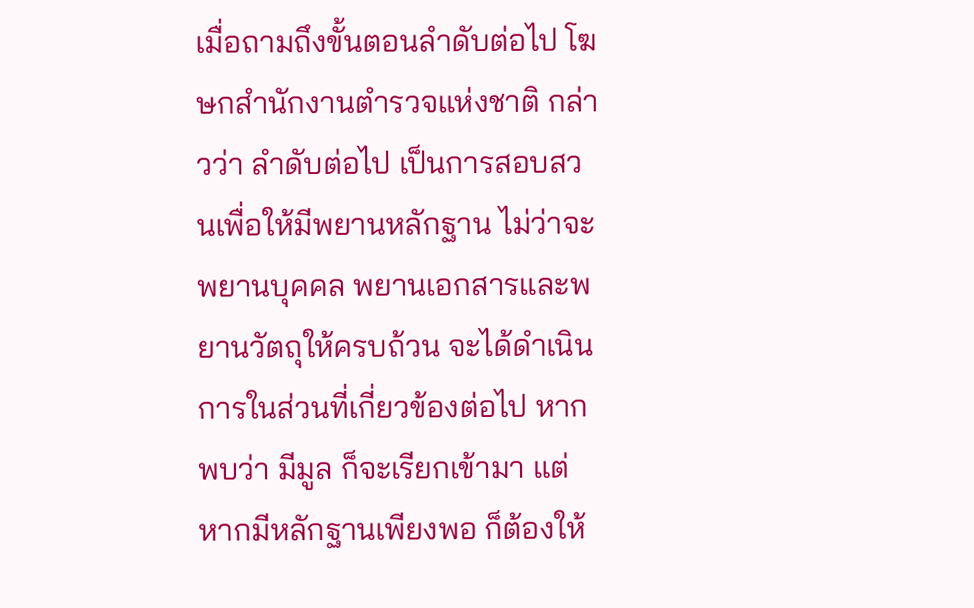เมื่อถามถึงขั้นตอนลำดับต่อไป โฆษกสำนักงานตำรวจแห่งชาติ กล่าวว่า ลำดับต่อไป เป็นการสอบสวนเพื่อให้มีพยานหลักฐาน ไม่ว่าจะพยานบุคคล พยานเอกสารและพยานวัตถุให้ครบถ้วน จะได้ดำเนินการในส่วนที่เกี่ยวข้องต่อไป หากพบว่า มีมูล ก็จะเรียกเข้ามา แต่หากมีหลักฐานเพียงพอ ก็ต้องให้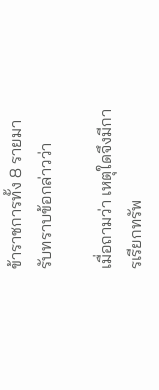ข้าราชการทั้ง 8 รายมารับทราบข้อกล่าวว่า

เมื่อถามว่า เหตุใดจึงมีการเรียกทรัพ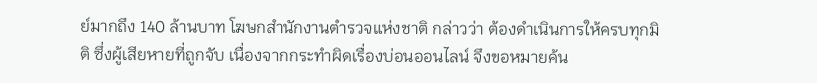ย์มากถึง 140 ล้านบาท โฆษกสำนักงานตำรวจแห่งชาติ กล่าวว่า ต้องดำเนินการให้ครบทุกมิติ ซึ่งผู้เสียหายที่ถูกจับ เนื่องจากกระทำผิดเรื่องบ่อนออนไลน์ จึงขอหมายค้น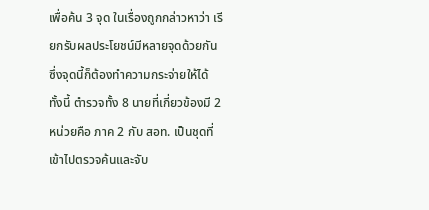เพื่อค้น 3 จุด ในเรื่องถูกกล่าวหาว่า เรียกรับผลประโยชน์มีหลายจุดด้วยกัน ซึ่งจุดนี้ก็ต้องทำความกระจ่ายให้ได้ ทั้งนี้ ตำรวจทั้ง 8 นายที่เกี่ยวข้องมี 2 หน่วยคือ ภาค 2 กับ สอท. เป็นชุดที่เข้าไปตรวจค้นและจับ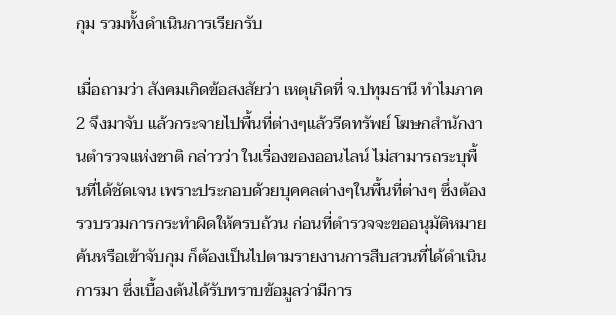กุม รวมทั้งดำเนินการเรียกรับ

เมื่อถามว่า สังคมเกิดข้อสงสัยว่า เหตุเกิดที่ จ.ปทุมธานี ทำไมภาค 2 จึงมาจับ แล้วกระจายไปพื้นที่ต่างๆแล้วรีดทรัพย์ โฆษกสำนักงานตำรวจแห่งชาติ กล่าวว่า ในเรื่องของออนไลน์ ไม่สามารถระบุพื้นที่ได้ชัดเจน เพราะประกอบด้วยบุคคลต่างๆในพื้นที่ต่างๆ ซึ่งต้องรวบรวมการกระทำผิดให้ครบถ้วน ก่อนที่ตำรวจจะขออนุมัติหมายค้นหรือเข้าจับกุม ก็ต้องเป็นไปตามรายงานการสืบสวนที่ได้ดำเนินการมา ซึ่งเบื้องต้นได้รับทราบข้อมูลว่ามีการ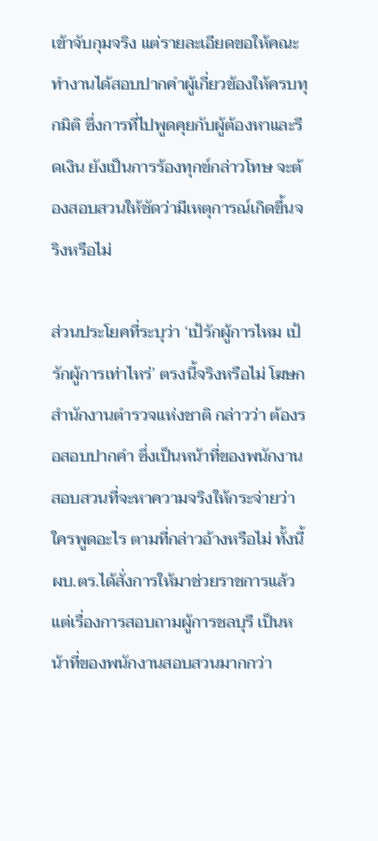เข้าจับกุมจริง แต่รายละเอียดขอให้คณะทำงานได้สอบปากคำผู้เกี่ยวข้องให้ครบทุกมิติ ซึ่งการที่ไปพูดคุยกับผู้ต้องหาและรีดเงิน ยังเป็นการร้องทุกข์กล่าวโทษ จะต้องสอบสวนให้ชัดว่ามีเหตุการณ์เกิดขึ้นจริงหรือไม่

ส่วนประโยคที่ระบุว่า ‘เป้รักผู้การไหม เป้รักผู้การเท่าไหร่’ ตรงนี้จริงหรือไม่ โฆษกสำนักงานตำรวจแห่งชาติ กล่าวว่า ต้องรอสอบปากคำ ซึ่งเป็นหน้าที่ของพนักงานสอบสวนที่จะหาความจริงให้กระจ่ายว่าใครพูดอะไร ตามที่กล่าวอ้างหรือไม่ ทั้งนี้ ผบ.ตร.ได้สั่งการให้มาช่วยราชการแล้ว แต่เรื่องการสอบถามผู้การชลบุรี เป็นหน้าที่ของพนักงานสอบสวนมากกว่า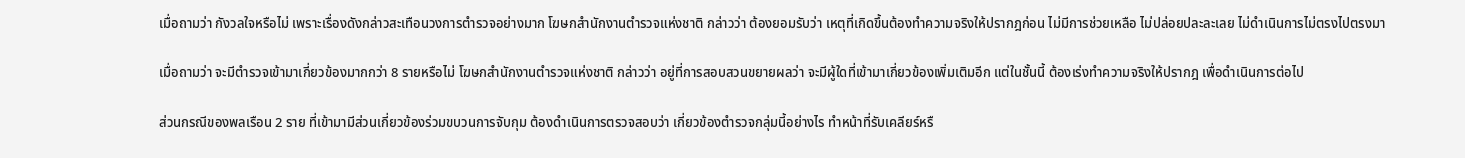เมื่อถามว่า กังวลใจหรือไม่ เพราะเรื่องดังกล่าวสะเทือนวงการตำรวจอย่างมาก โฆษกสำนักงานตำรวจแห่งชาติ กล่าวว่า ต้องยอมรับว่า เหตุที่เกิดขึ้นต้องทำความจริงให้ปรากฎก่อน ไม่มีการช่วยเหลือ ไม่ปล่อยปละละเลย ไม่ดำเนินการไม่ตรงไปตรงมา

เมื่อถามว่า จะมีตำรวจเข้ามาเกี่ยวข้องมากกว่า 8 รายหรือไม่ โฆษกสำนักงานตำรวจแห่งชาติ กล่าวว่า อยู่ที่การสอบสวนขยายผลว่า จะมีผู้ใดที่เข้ามาเกี่ยวข้องเพิ่มเติมอีก แต่ในชั้นนี้ ต้องเร่งทำความจริงให้ปรากฎ เพื่อดำเนินการต่อไป

ส่วนกรณีของพลเรือน 2 ราย ที่เข้ามามีส่วนเกี่ยวข้องร่วมขบวนการจับกุม ต้องดำเนินการตรวจสอบว่า เกี่ยวข้องตำรวจกลุ่มนี้อย่างไร ทำหน้าที่รับเคลียร์หรื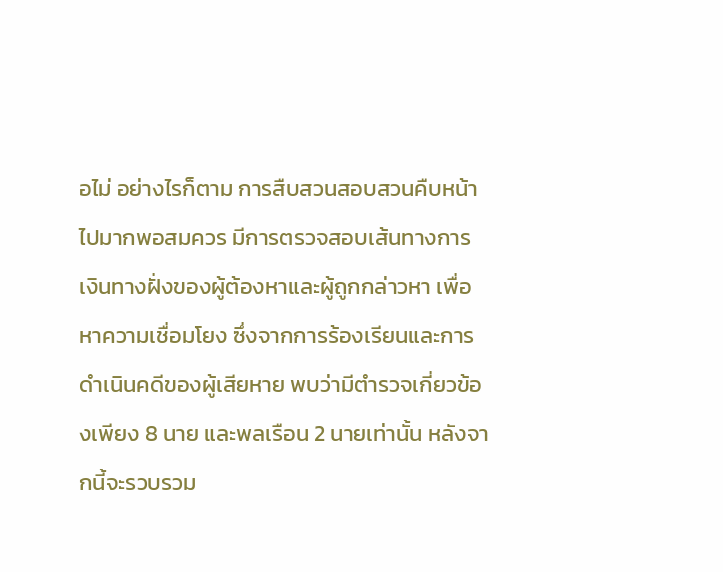อไม่ อย่างไรก็ตาม การสืบสวนสอบสวนคืบหน้าไปมากพอสมควร มีการตรวจสอบเส้นทางการเงินทางฝั่งของผู้ต้องหาและผู้ถูกกล่าวหา เพื่อหาความเชื่อมโยง ซึ่งจากการร้องเรียนและการดำเนินคดีของผู้เสียหาย พบว่ามีตำรวจเกี่ยวข้องเพียง 8 นาย และพลเรือน 2 นายเท่านั้น หลังจากนี้จะรวบรวม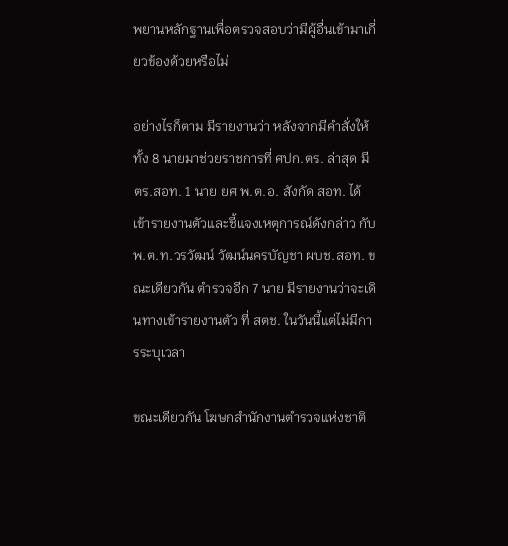พยานหลักฐานเพื่อตรวจสอบว่ามีผู้อื่นเข้ามาเกี่ยวข้องด้วยหรือไม่

อย่างไรก็ตาม มีรายงานว่า หลังจากมีคำสั่งให้ทั้ง 8 นายมาช่วยราชการที่ ศปก.ตร. ล่าสุด มี ตร.สอท. 1 นาย ยศ พ.ต.อ. สังกัด สอท. ได้เข้ารายงานตัวและชี้แจงเหตุการณ์ดังกล่าว กับ พ.ต.ท.วรวัฒน์ วัฒน์นครบัญชา ผบช.สอท. ขณะเดียวกัน ตำรวจอีก 7 นาย มีรายงานว่าจะเดินทางเข้ารายงานตัว ที่ สตช. ในวันนี้แต่ไม่มีการระบุเวลา

ขณะเดียวกัน โฆษกสำนักงานตำรวจแห่งชาติ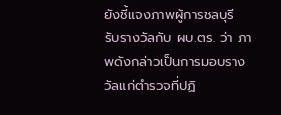ยังชี้แจงภาพผู้การชลบุรี รับรางวัลกับ ผบ.ตร. ว่า ภาพดังกล่าวเป็นการมอบรางวัลแก่ตำรวจที่ปฏิ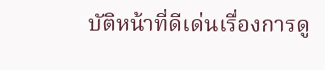บัติหน้าที่ดีเด่นเรื่องการดู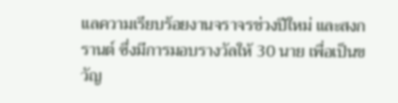แลความเรียบร้อยงานจราจรช่วงปีใหม่ และสงกรานต์ ซึ่งมีการมอบรางวัลให้ 30 นาย เพื่อเป็นขวัญ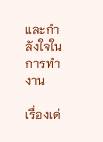และกำลังใจในการทำงาน

เรื่องเด่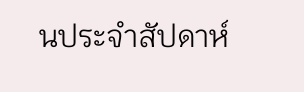นประจำสัปดาห์